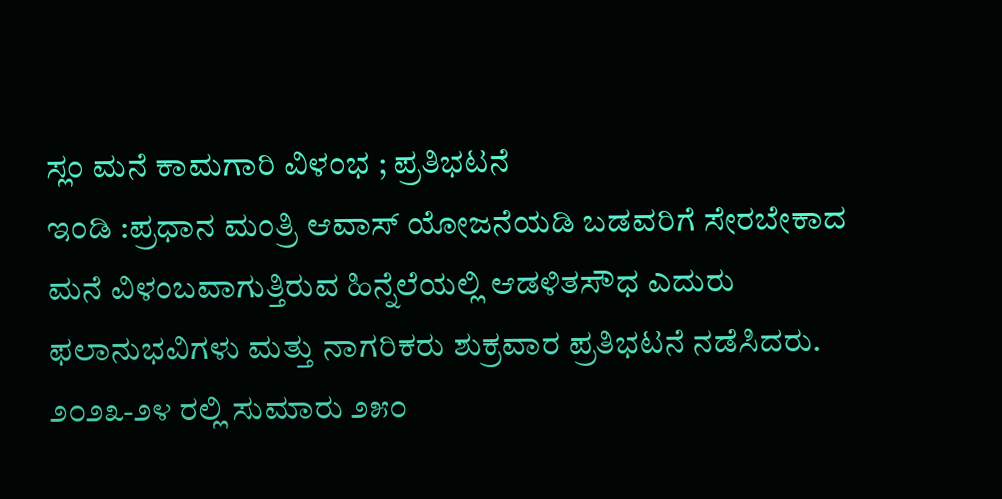ಸ್ಲಂ ಮನೆ ಕಾಮಗಾರಿ ವಿಳಂಭ ; ಪ್ರತಿಭಟನೆ
ಇಂಡಿ :ಪ್ರಧಾನ ಮಂತ್ರಿ ಆವಾಸ್ ಯೋಜನೆಯಡಿ ಬಡವರಿಗೆ ಸೇರಬೇಕಾದ ಮನೆ ವಿಳಂಬವಾಗುತ್ತಿರುವ ಹಿನ್ನೆಲೆಯಲ್ಲಿ ಆಡಳಿತಸೌಧ ಎದುರು ಫಲಾನುಭವಿಗಳು ಮತ್ತು ನಾಗರಿಕರು ಶುಕ್ರವಾರ ಪ್ರತಿಭಟನೆ ನಡೆಸಿದರು.
೨೦೨೩-೨೪ ರಲ್ಲಿ ಸುಮಾರು ೨೫೦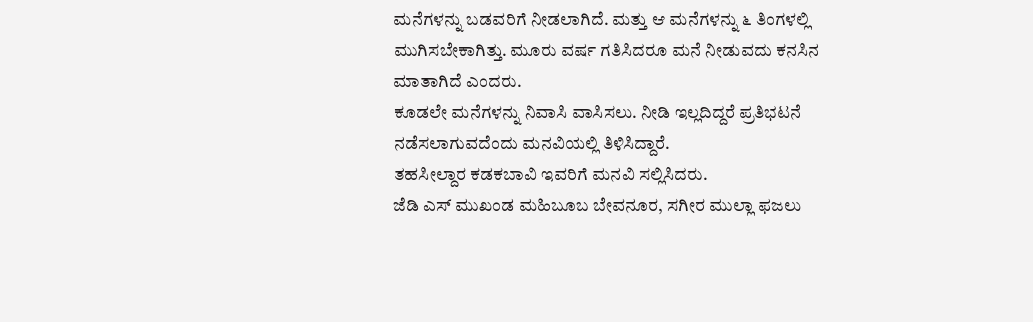ಮನೆಗಳನ್ನು ಬಡವರಿಗೆ ನೀಡಲಾಗಿದೆ. ಮತ್ತು ಆ ಮನೆಗಳನ್ನು ೬ ತಿಂಗಳಲ್ಲಿ ಮುಗಿಸಬೇಕಾಗಿತ್ತು. ಮೂರು ವರ್ಷ ಗತಿಸಿದರೂ ಮನೆ ನೀಡುವದು ಕನಸಿನ ಮಾತಾಗಿದೆ ಎಂದರು.
ಕೂಡಲೇ ಮನೆಗಳನ್ನು ನಿವಾಸಿ ವಾಸಿಸಲು. ನೀಡಿ ಇಲ್ಲದಿದ್ದರೆ ಪ್ರತಿಭಟನೆ ನಡೆಸಲಾಗುವದೆಂದು ಮನವಿಯಲ್ಲಿ ತಿಳಿಸಿದ್ದಾರೆ.
ತಹಸೀಲ್ದಾರ ಕಡಕಬಾವಿ ಇವರಿಗೆ ಮನವಿ ಸಲ್ಲಿಸಿದರು.
ಜೆಡಿ ಎಸ್ ಮುಖಂಡ ಮಹಿಬೂಬ ಬೇವನೂರ, ಸಗೀರ ಮುಲ್ಲಾ ಫಜಲು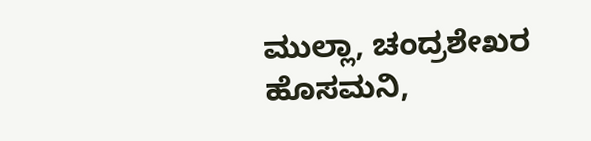ಮುಲ್ಲಾ, ಚಂದ್ರಶೇಖರ ಹೊಸಮನಿ,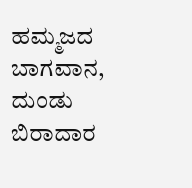ಹಮ್ಮಜದ ಬಾಗವಾನ, ದುಂಡು ಬಿರಾದಾರ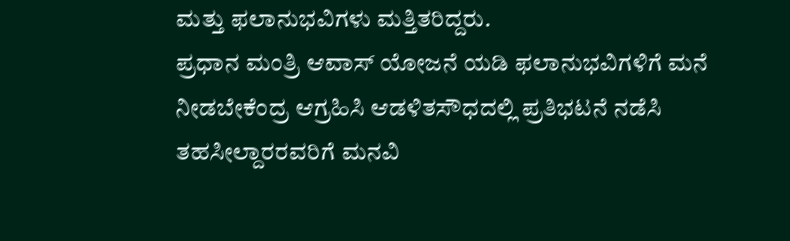ಮತ್ತು ಫಲಾನುಭವಿಗಳು ಮತ್ತಿತರಿದ್ದರು.
ಪ್ರಧಾನ ಮಂತ್ರಿ ಆವಾಸ್ ಯೋಜನೆ ಯಡಿ ಫಲಾನುಭವಿಗಳಿಗೆ ಮನೆ ನೀಡಬೇಕೆಂದ್ರ ಆಗ್ರಹಿಸಿ ಆಡಳಿತಸೌಧದಲ್ಲಿ ಪ್ರತಿಭಟನೆ ನಡೆಸಿ ತಹಸೀಲ್ದಾರರವರಿಗೆ ಮನವಿ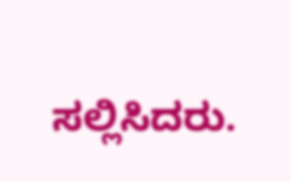ಸಲ್ಲಿಸಿದರು.